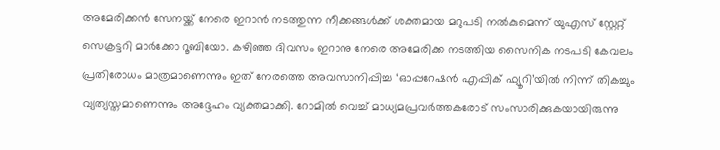അമേരിക്കൻ സേനയ്ക്ക് നേരെ ഇറാൻ നടത്തുന്ന നീക്കങ്ങൾക്ക് ശക്തമായ മറുപടി നൽകുമെന്ന് യുഎസ് സ്റ്റേറ്റ് സെക്രട്ടറി മാർക്കോ റൂബിയോ. കഴിഞ്ഞ ദിവസം ഇറാനു നേരെ അമേരിക്ക നടത്തിയ സൈനിക നടപടി കേവലം പ്രതിരോധം മാത്രമാണെന്നും ഇത് നേരത്തെ അവസാനിപ്പിച്ച ‘ഓപ്പറേഷൻ എപ്പിക് ഫ്യൂറി’യിൽ നിന്ന് തികച്ചും വ്യത്യസ്തമാണെന്നും അദ്ദേഹം വ്യക്തമാക്കി. റോമിൽ വെച്ച് മാധ്യമപ്രവർത്തകരോട് സംസാരിക്കുകയായിരുന്നു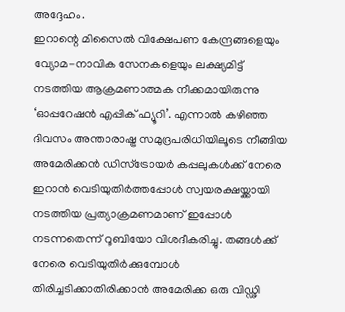അദ്ദേഹം.
ഇറാന്റെ മിസൈൽ വിക്ഷേപണ കേന്ദ്രങ്ങളെയും വ്യോമ-നാവിക സേനകളെയും ലക്ഷ്യമിട്ട് നടത്തിയ ആക്രമണാത്മക നീക്കമായിരുന്നു ‘ഓപ്പറേഷൻ എപ്പിക് ഫ്യൂറി’. എന്നാൽ കഴിഞ്ഞ ദിവസം അന്താരാഷ്ട്ര സമുദ്രപരിധിയിലൂടെ നീങ്ങിയ അമേരിക്കൻ ഡിസ്ട്രോയർ കപ്പലുകൾക്ക് നേരെ ഇറാൻ വെടിയുതിർത്തപ്പോൾ സ്വയരക്ഷയ്ക്കായി നടത്തിയ പ്രത്യാക്രമണമാണ് ഇപ്പോൾ നടന്നതെന്ന് റൂബിയോ വിശദീകരിച്ചു. തങ്ങൾക്ക് നേരെ വെടിയുതിർക്കുമ്പോൾ തിരിച്ചടിക്കാതിരിക്കാൻ അമേരിക്ക ഒരു വിഡ്ഢി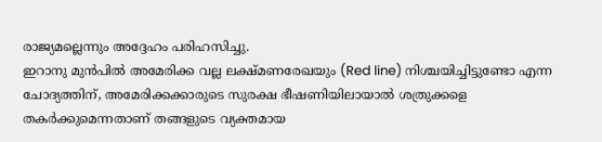രാജ്യമല്ലെന്നും അദ്ദേഹം പരിഹസിച്ചു.
ഇറാനു മുൻപിൽ അമേരിക്ക വല്ല ലക്ഷ്മണരേഖയും (Red line) നിശ്ചയിച്ചിട്ടുണ്ടോ എന്ന ചോദ്യത്തിന്, അമേരിക്കക്കാരുടെ സുരക്ഷ ഭീഷണിയിലായാൽ ശത്രുക്കളെ തകർക്കുമെന്നതാണ് തങ്ങളുടെ വ്യക്തമായ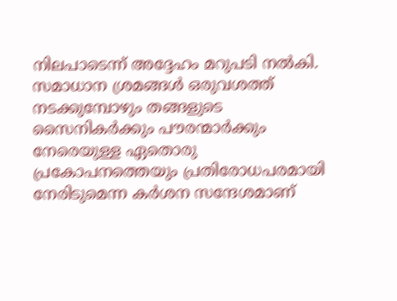നിലപാടെന്ന് അദ്ദേഹം മറുപടി നൽകി. സമാധാന ശ്രമങ്ങൾ ഒരുവശത്ത് നടക്കുമ്പോഴും തങ്ങളുടെ സൈനികർക്കും പൗരന്മാർക്കും നേരെയുള്ള ഏതൊരു പ്രകോപനത്തെയും പ്രതിരോധപരമായി നേരിടുമെന്ന കർശന സന്ദേശമാണ്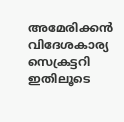അമേരിക്കൻ വിദേശകാര്യ സെക്രട്ടറി ഇതിലൂടെ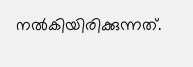നൽകിയിരിക്കുന്നത്.